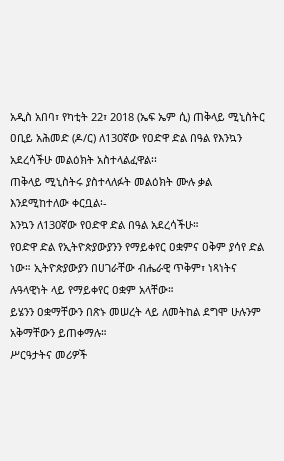አዲስ አበባ፣ የካቲት 22፣ 2018 (ኤፍ ኤም ሲ) ጠቅላይ ሚኒስትር ዐቢይ አሕመድ (ዶ/ር) ለ130ኛው የዐድዋ ድል በዓል የእንኳን አደረሳችሁ መልዕክት አስተላልፈዋል፡፡
ጠቅላይ ሚኒስትሩ ያስተላለፉት መልዕክት ሙሉ ቃል እንደሚከተለው ቀርቧል፡-
እንኳን ለ130ኛው የዐድዋ ድል በዓል አደረሳችሁ።
የዐድዋ ድል የኢትዮጵያውያንን የማይቀየር ዐቋምና ዐቅም ያሳየ ድል ነው። ኢትዮጵያውያን በሀገራቸው ብሔራዊ ጥቅም፣ ነጻነትና ሉዓላዊነት ላይ የማይቀየር ዐቋም አላቸው።
ይሄንን ዐቋማቸውን በጽኑ መሠረት ላይ ለመትከል ደግሞ ሁሉንም አቅማቸውን ይጠቀማሉ።
ሥርዓታትና መሪዎች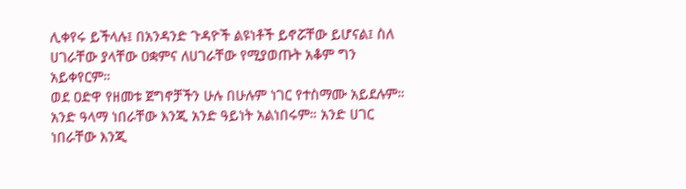ሊቀየሩ ይችላሉ፤ በአንዳንድ ጉዳዮች ልዩነቶች ይኖሯቸው ይሆናል፤ ስለ ሀገራቸው ያላቸው ዐቋምና ለሀገራቸው የሚያወጡት አቆም ግን አይቀየርም።
ወደ ዐድዋ የዘመቱ ጀግኖቻችን ሁሉ በሁሉም ነገር የተስማሙ አይደሉም። አንድ ዓላማ ነበራቸው እንጂ አንድ ዓይነት አልነበሩም። አንድ ሀገር ነበራቸው እንጂ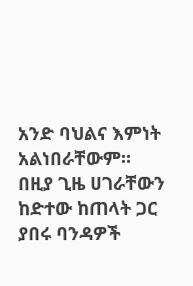አንድ ባህልና እምነት አልነበራቸውም።
በዚያ ጊዜ ሀገራቸውን ከድተው ከጠላት ጋር ያበሩ ባንዳዎች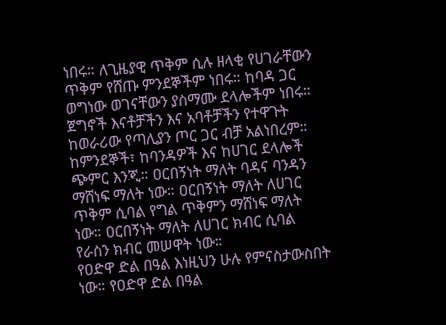ነበሩ። ለጊዜያዊ ጥቅም ሲሉ ዘላቂ የሀገራቸውን ጥቅም የሸጡ ምንደኞችም ነበሩ። ከባዳ ጋር ወግነው ወገናቸውን ያስማሙ ደላሎችም ነበሩ።
ጀግኖች እናቶቻችን እና አባቶቻችን የተዋጉት ከወራሪው የጣሊያን ጦር ጋር ብቻ አልነበረም።
ከምንደኞች፣ ከባንዳዎች እና ከሀገር ደላሎች ጭምር እንጂ። ዐርበኝነት ማለት ባዳና ባንዳን ማሸነፍ ማለት ነው። ዐርበኝነት ማለት ለሀገር ጥቅም ሲባል የግል ጥቅምን ማሸነፍ ማለት ነው። ዐርበኝነት ማለት ለሀገር ክብር ሲባል የራስን ክብር መሠዋት ነው።
የዐድዋ ድል በዓል እነዚህን ሁሉ የምናስታውስበት ነው። የዐድዋ ድል በዓል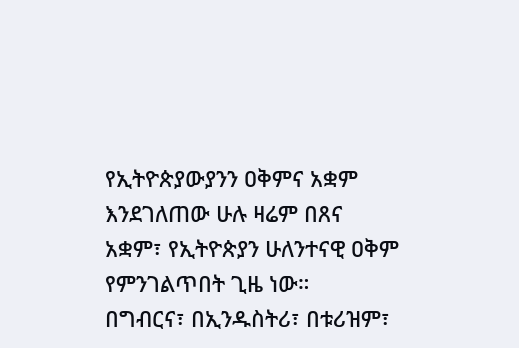የኢትዮጵያውያንን ዐቅምና አቋም እንደገለጠው ሁሉ ዛሬም በጸና አቋም፣ የኢትዮጵያን ሁለንተናዊ ዐቅም የምንገልጥበት ጊዜ ነው።
በግብርና፣ በኢንዱስትሪ፣ በቱሪዝም፣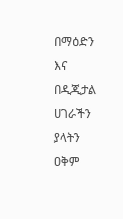በማዕድን እና በዲጂታል ሀገራችን ያላትን ዐቅም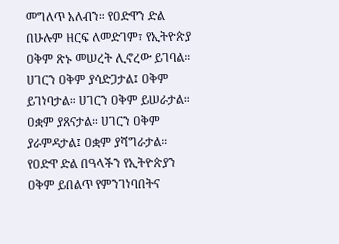መግለጥ አለብን። የዐድዋን ድል በሁሉም ዘርፍ ለመድገም፣ የኢትዮጵያ ዐቅም ጽኑ መሠረት ሊኖረው ይገባል።
ሀገርን ዐቅም ያሳድጋታል፤ ዐቅም ይገነባታል። ሀገርን ዐቅም ይሠራታል። ዐቋም ያጸናታል። ሀገርን ዐቅም ያራምዳታል፤ ዐቋም ያሻግራታል።
የዐድዋ ድል በዓላችን የኢትዮጵያን ዐቅም ይበልጥ የምንገነባበትና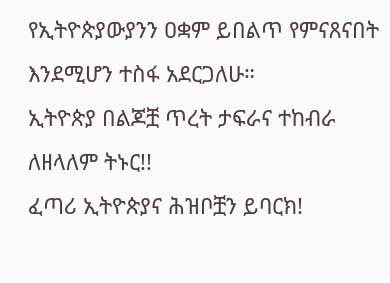የኢትዮጵያውያንን ዐቋም ይበልጥ የምናጸናበት እንደሚሆን ተስፋ አደርጋለሁ።
ኢትዮጵያ በልጆቿ ጥረት ታፍራና ተከብራ ለዘላለም ትኑር!!
ፈጣሪ ኢትዮጵያና ሕዝቦቿን ይባርክ!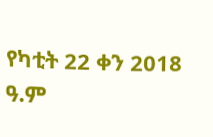የካቲት 22 ቀን 2018 ዓ.ም